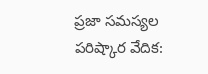ప్రజా సమస్యల పరిష్కార వేదిక: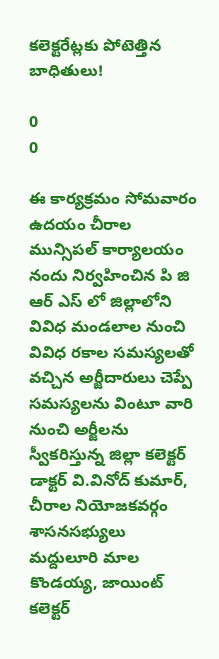కలెక్టరేట్లకు పోటెత్తిన బాధితులు!

0
0

ఈ కార్యక్రమం సోమవారం ఉదయం చీరాల మున్సిపల్ కార్యాలయం నందు నిర్వహించిన పి జి ఆర్ ఎస్ లో జిల్లాలోని వివిధ మండలాల నుంచి వివిధ రకాల సమస్యలతో వచ్చిన అర్జీదారులు చెప్పే సమస్యలను వింటూ వారి నుంచి అర్జీలను స్వీకరిస్తున్న జిల్లా కలెక్టర్ డాక్టర్ వి.వినోద్ కుమార్, చీరాల నియోజకవర్గం శాసనసభ్యులు మద్దులూరి మాల కొండయ్య, జాయింట్ కలెక్టర్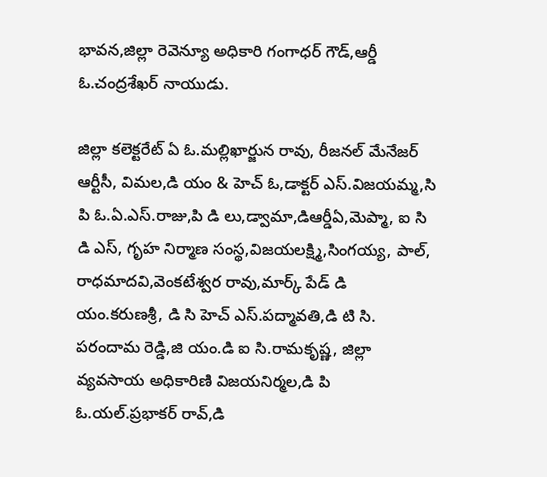భావన,జిల్లా రెవెన్యూ అధికారి గంగాధర్ గౌడ్,ఆర్డీ ఓ.చంద్రశేఖర్ నాయుడు.

జిల్లా కలెక్టరేట్ ఏ ఓ.మల్లిఖార్జున రావు, రీజనల్ మేనేజర్ ఆర్టీసీ, విమల,డి యం & హెచ్ ఓ,డాక్టర్ ఎస్.విజయమ్మ,సి పి ఓ.ఏ.ఎస్.రాజు,పి డి లు,డ్వామా,డిఆర్డీఏ,మెప్మా, ఐ సి డి ఎస్, గృహ నిర్మాణ సంస్థ,విజయలక్ష్మి,సింగయ్య, పాల్, రాధమాదవి,వెంకటేశ్వర రావు,మార్క్ పేడ్ డి యం.కరుణశ్రీ, డి సి హెచ్ ఎస్.పద్మావతి,డి టి సి. పరందామ రెడ్డి,జి యం.డి ఐ సి.రామకృష్ణ, జిల్లా వ్యవసాయ అధికారిణి విజయనిర్మల,డి పి ఓ.యల్.ప్రభాకర్ రావ్,డి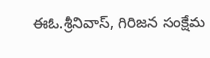ఈఓ.శ్రీనివాస్, గిరిజన సంక్షేమ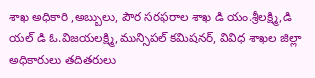శాఖ అధికారి ,అబ్బులు, పౌర సరఫరాల శాఖ డి యం.శ్రీలక్ష్మి,డి యల్ డి ఓ.విజయలక్ష్మి,మున్సిపల్ కమిషనర్, వివిధ శాఖల జిల్లా అధికారులు తదితరులు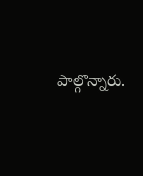పాల్గొన్నారు.